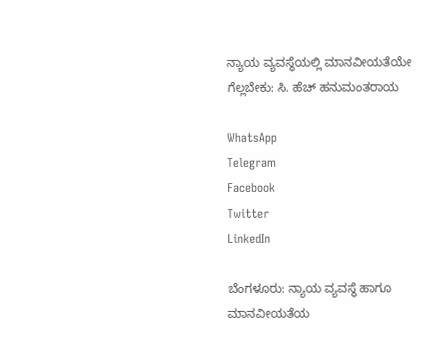ನ್ಯಾಯ ವ್ಯವಸ್ಥೆಯಲ್ಲಿ ಮಾನವೀಯತೆಯೇ ಗೆಲ್ಲಬೇಕು: ಸಿ. ಹೆಚ್ ಹನುಮಂತರಾಯ

WhatsApp
Telegram
Facebook
Twitter
LinkedIn

ಬೆಂಗಳೂರು: ನ್ಯಾಯ ವ್ಯವಸ್ಥೆ ಹಾಗೂ ಮಾನವೀಯತೆಯ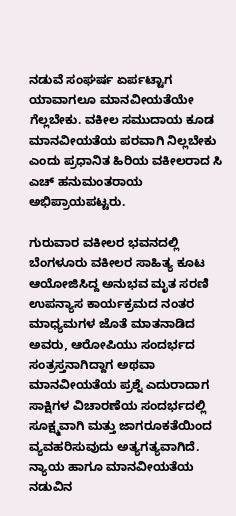ನಡುವೆ ಸಂಘರ್ಷ ಏರ್ಪಟ್ಟಾಗ ಯಾವಾಗಲೂ ಮಾನವೀಯತೆಯೇ ಗೆಲ್ಲಬೇಕು. ವಕೀಲ ಸಮುದಾಯ ಕೂಡ ಮಾನವೀಯತೆಯ ಪರವಾಗಿ ನಿಲ್ಲಬೇಕು ಎಂದು ಪ್ರಧಾನಿತ ಹಿರಿಯ ವಕೀಲರಾದ ಸಿ ಎಚ್ ಹನುಮಂತರಾಯ ಅಭಿಪ್ರಾಯಪಟ್ಟರು.

ಗುರುವಾರ ವಕೀಲರ ಭವನದಲ್ಲಿ ಬೆಂಗಳೂರು ವಕೀಲರ ಸಾಹಿತ್ಯ ಕೂಟ ಆಯೋಜಿಸಿದ್ದ ಅನುಭವ ಮೃತ ಸರಣಿ ಉಪನ್ಯಾಸ ಕಾರ್ಯಕ್ರಮದ ನಂತರ ಮಾಧ್ಯಮಗಳ ಜೊತೆ ಮಾತನಾಡಿದ ಅವರು, ಆರೋಪಿಯು ಸಂದರ್ಭದ ಸಂತ್ರಸ್ತನಾಗಿದ್ದಾಗ ಅಥವಾ ಮಾನವೀಯತೆಯ ಪ್ರಶ್ನೆ ಎದುರಾದಾಗ ಸಾಕ್ಷಿಗಳ ವಿಚಾರಣೆಯ ಸಂದರ್ಭದಲ್ಲಿ ಸೂಕ್ಷ್ಮವಾಗಿ ಮತ್ತು ಜಾಗರೂಕತೆಯಿಂದ ವ್ಯವಹರಿಸುವುದು ಅತ್ಯಗತ್ಯವಾಗಿದೆ. ನ್ಯಾಯ ಹಾಗೂ ಮಾನವೀಯತೆಯ ನಡುವಿನ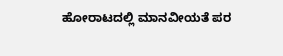ಹೋರಾಟದಲ್ಲಿ ಮಾನವೀಯತೆ ಪರ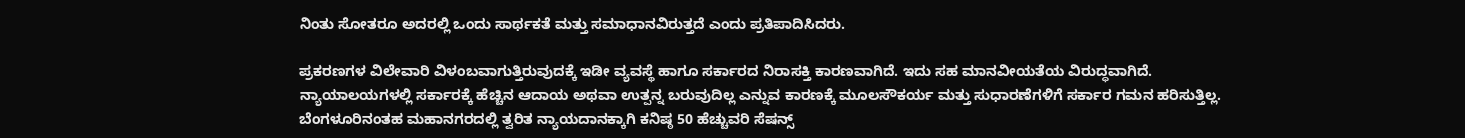ನಿಂತು ಸೋತರೂ ಅದರಲ್ಲಿ ಒಂದು ಸಾರ್ಥಕತೆ ಮತ್ತು ಸಮಾಧಾನವಿರುತ್ತದೆ ಎಂದು ಪ್ರತಿಪಾದಿಸಿದರು.

ಪ್ರಕರಣಗಳ ವಿಲೇವಾರಿ ವಿಳಂಬವಾಗುತ್ತಿರುವುದಕ್ಕೆ ಇಡೀ ವ್ಯವಸ್ಥೆ ಹಾಗೂ ಸರ್ಕಾರದ ನಿರಾಸಕ್ತಿ ಕಾರಣವಾಗಿದೆ. ಇದು ಸಹ ಮಾನವೀಯತೆಯ ವಿರುದ್ಧವಾಗಿದೆ. ನ್ಯಾಯಾಲಯಗಳಲ್ಲಿ ಸರ್ಕಾರಕ್ಕೆ ಹೆಚ್ಚಿನ ಆದಾಯ ಅಥವಾ ಉತ್ಪನ್ನ ಬರುವುದಿಲ್ಲ ಎನ್ನುವ ಕಾರಣಕ್ಕೆ ಮೂಲಸೌಕರ್ಯ ಮತ್ತು ಸುಧಾರಣೆಗಳಿಗೆ ಸರ್ಕಾರ ಗಮನ ಹರಿಸುತ್ತಿಲ್ಲ. ಬೆಂಗಳೂರಿನಂತಹ ಮಹಾನಗರದಲ್ಲಿ ತ್ವರಿತ ನ್ಯಾಯದಾನಕ್ಕಾಗಿ ಕನಿಷ್ಠ 50 ಹೆಚ್ಚುವರಿ ಸೆಷನ್ಸ್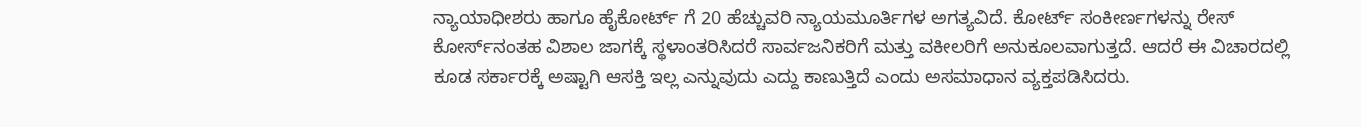ನ್ಯಾಯಾಧೀಶರು ಹಾಗೂ ಹೈಕೋರ್ಟ್‌ ಗೆ 20 ಹೆಚ್ಚುವರಿ ನ್ಯಾಯಮೂರ್ತಿಗಳ ಅಗತ್ಯವಿದೆ. ಕೋರ್ಟ್ ಸಂಕೀರ್ಣಗಳನ್ನು ರೇಸ್ ಕೋರ್ಸ್‌ನಂತಹ ವಿಶಾಲ ಜಾಗಕ್ಕೆ ಸ್ಥಳಾಂತರಿಸಿದರೆ ಸಾರ್ವಜನಿಕರಿಗೆ ಮತ್ತು ವಕೀಲರಿಗೆ ಅನುಕೂಲವಾಗುತ್ತದೆ. ಆದರೆ ಈ ವಿಚಾರದಲ್ಲಿ ಕೂಡ ಸರ್ಕಾರಕ್ಕೆ ಅಷ್ಟಾಗಿ ಆಸಕ್ತಿ ಇಲ್ಲ ಎನ್ನುವುದು ಎದ್ದು ಕಾಣುತ್ತಿದೆ ಎಂದು ಅಸಮಾಧಾನ ವ್ಯಕ್ತಪಡಿಸಿದರು.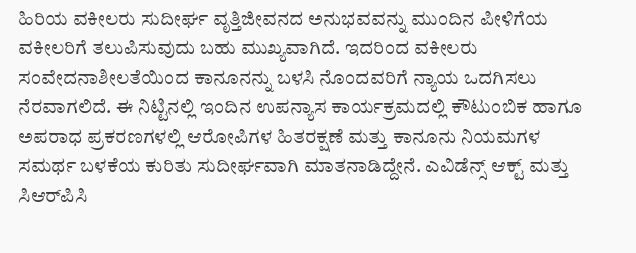ಹಿರಿಯ ವಕೀಲರು ಸುದೀರ್ಘ ವೃತ್ತಿಜೀವನದ ಅನುಭವವನ್ನು ಮುಂದಿನ ಪೀಳಿಗೆಯ ವಕೀಲರಿಗೆ ತಲುಪಿಸುವುದು ಬಹು ಮುಖ್ಯವಾಗಿದೆ. ಇದರಿಂದ ವಕೀಲರು ಸಂವೇದನಾಶೀಲತೆಯಿಂದ ಕಾನೂನನ್ನು ಬಳಸಿ ನೊಂದವರಿಗೆ ನ್ಯಾಯ ಒದಗಿಸಲು ನೆರವಾಗಲಿದೆ. ಈ ನಿಟ್ಟಿನಲ್ಲಿ ಇಂದಿನ ಉಪನ್ಯಾಸ ಕಾರ್ಯಕ್ರಮದಲ್ಲಿ ಕೌಟುಂಬಿಕ ಹಾಗೂ ಅಪರಾಧ ಪ್ರಕರಣಗಳಲ್ಲಿ ಆರೋಪಿಗಳ ಹಿತರಕ್ಷಣೆ ಮತ್ತು ಕಾನೂನು ನಿಯಮಗಳ ಸಮರ್ಥ ಬಳಕೆಯ ಕುರಿತು ಸುದೀರ್ಘವಾಗಿ ಮಾತನಾಡಿದ್ದೇನೆ. ಎವಿಡೆನ್ಸ್ ಆಕ್ಟ್ ಮತ್ತು ಸಿಆರ್‌ಪಿಸಿ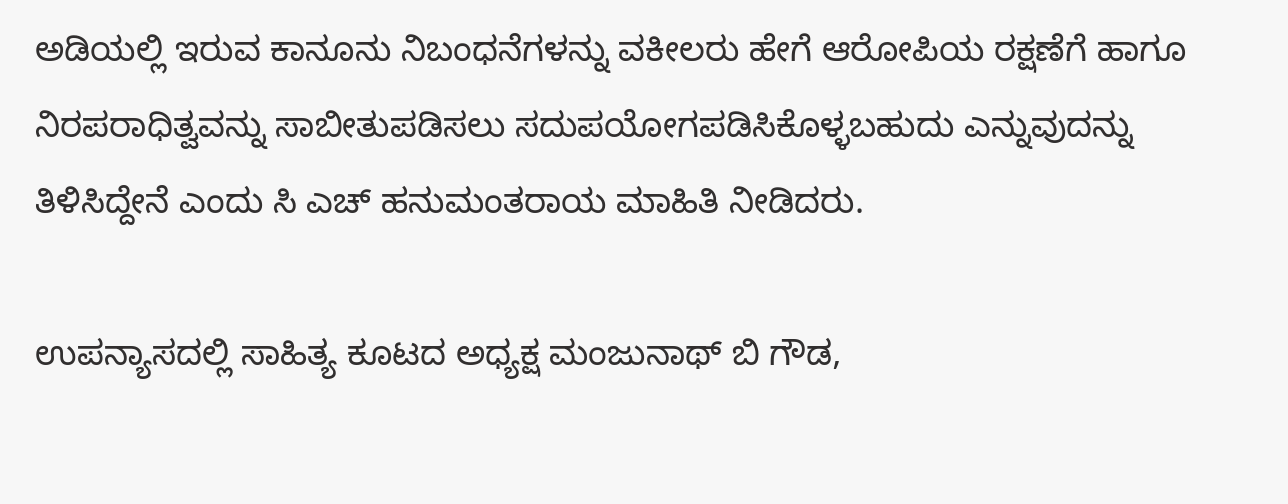ಅಡಿಯಲ್ಲಿ ಇರುವ ಕಾನೂನು ನಿಬಂಧನೆಗಳನ್ನು ವಕೀಲರು ಹೇಗೆ ಆರೋಪಿಯ ರಕ್ಷಣೆಗೆ ಹಾಗೂ ನಿರಪರಾಧಿತ್ವವನ್ನು ಸಾಬೀತುಪಡಿಸಲು ಸದುಪಯೋಗಪಡಿಸಿಕೊಳ್ಳಬಹುದು ಎನ್ನುವುದನ್ನು ತಿಳಿಸಿದ್ದೇನೆ ಎಂದು ಸಿ ಎಚ್ ಹನುಮಂತರಾಯ ಮಾಹಿತಿ ನೀಡಿದರು.

ಉಪನ್ಯಾಸದಲ್ಲಿ ಸಾಹಿತ್ಯ ಕೂಟದ ಅಧ್ಯಕ್ಷ ಮಂಜುನಾಥ್ ಬಿ ಗೌಡ,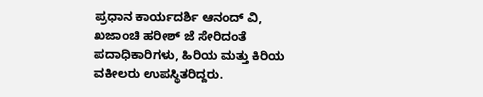ಪ್ರಧಾನ ಕಾರ್ಯದರ್ಶಿ ಆನಂದ್ ವಿ, ಖಜಾಂಚಿ ಹರೀಶ್ ಜೆ ಸೇರಿದಂತೆ ಪದಾಧಿಕಾರಿಗಳು, ಹಿರಿಯ ಮತ್ತು ಕಿರಿಯ ವಕೀಲರು ಉಪಸ್ಥಿತರಿದ್ದರು.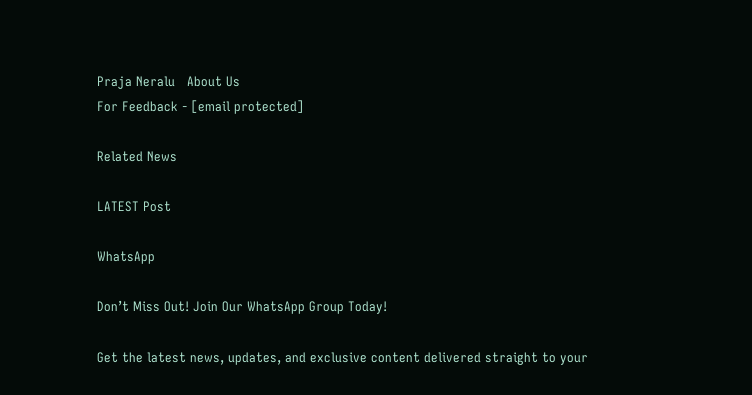Praja Neralu   About Us
For Feedback - [email protected]

Related News

LATEST Post

WhatsApp

Don’t Miss Out! Join Our WhatsApp Group Today!

Get the latest news, updates, and exclusive content delivered straight to your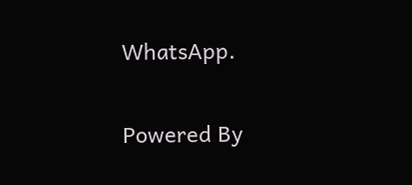WhatsApp.

Powered By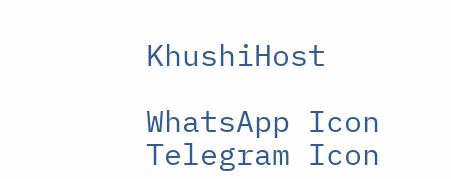KhushiHost

WhatsApp Icon Telegram Icon